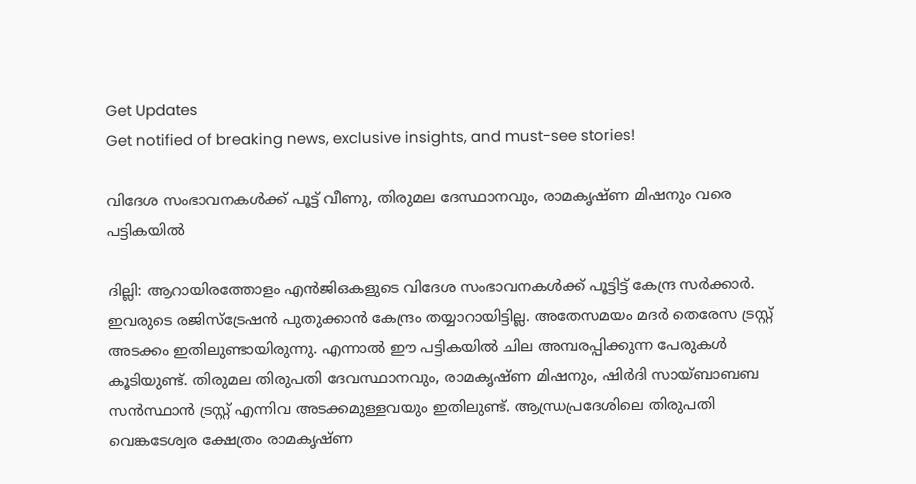Get Updates
Get notified of breaking news, exclusive insights, and must-see stories!

വിദേശ സംഭാവനകള്‍ക്ക് പൂട്ട് വീണു, തിരുമല ദേസ്ഥാനവും, രാമകൃഷ്ണ മിഷനും വരെ പട്ടികയില്‍

ദില്ലി: ആറായിരത്തോളം എന്‍ജിഒകളുടെ വിദേശ സംഭാവനകള്‍ക്ക് പൂട്ടിട്ട് കേന്ദ്ര സര്‍ക്കാര്‍. ഇവരുടെ രജിസ്‌ട്രേഷന്‍ പുതുക്കാന്‍ കേന്ദ്രം തയ്യാറായിട്ടില്ല. അതേസമയം മദര്‍ തെരേസ ട്രസ്റ്റ് അടക്കം ഇതിലുണ്ടായിരുന്നു. എന്നാല്‍ ഈ പട്ടികയില്‍ ചില അമ്പരപ്പിക്കുന്ന പേരുകള്‍ കൂടിയുണ്ട്. തിരുമല തിരുപതി ദേവസ്ഥാനവും, രാമകൃഷ്ണ മിഷനും, ഷിര്‍ദി സായ്ബാബബ സന്‍സ്ഥാന്‍ ട്രസ്റ്റ് എന്നിവ അടക്കമുള്ളവയും ഇതിലുണ്ട്. ആന്ധ്രപ്രദേശിലെ തിരുപതി വെങ്കടേശ്വര ക്ഷേത്രം രാമകൃഷ്ണ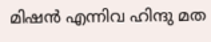മിഷന്‍ എന്നിവ ഹിന്ദു മത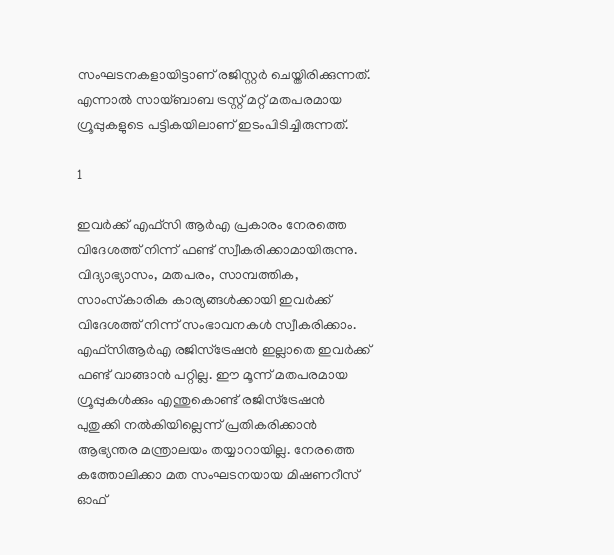സംഘടനകളായിട്ടാണ് രജിസ്റ്റര്‍ ചെയ്തിരിക്കുന്നത്. എന്നാല്‍ സായ്ബാബ ട്രസ്റ്റ് മറ്റ് മതപരമായ ഗ്രൂപ്പുകളുടെ പട്ടികയിലാണ് ഇടംപിടിച്ചിരുന്നത്.

1

ഇവര്‍ക്ക് എഫ്‌സി ആര്‍എ പ്രകാരം നേരത്തെ വിദേശത്ത് നിന്ന് ഫണ്ട് സ്വീകരിക്കാമായിരുന്നു. വിദ്യാഭ്യാസം, മതപരം, സാമ്പത്തിക, സാംസ്‌കാരിക കാര്യങ്ങള്‍ക്കായി ഇവര്‍ക്ക് വിദേശത്ത് നിന്ന് സംഭാവനകള്‍ സ്വീകരിക്കാം. എഫ്‌സിആര്‍എ രജിസ്‌ട്രേഷന്‍ ഇല്ലാതെ ഇവര്‍ക്ക് ഫണ്ട് വാങ്ങാന്‍ പറ്റില്ല. ഈ മൂന്ന് മതപരമായ ഗ്രൂപ്പുകള്‍ക്കും എന്തുകൊണ്ട് രജിസ്‌ട്രേഷന്‍ പുതുക്കി നല്‍കിയില്ലെന്ന് പ്രതികരിക്കാന്‍ ആഭ്യന്തര മന്ത്രാലയം തയ്യാറായില്ല. നേരത്തെ കത്തോലിക്കാ മത സംഘടനയായ മിഷണറീസ് ഓഫ്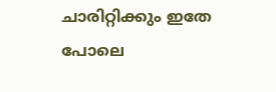ചാരിറ്റിക്കും ഇതേ പോലെ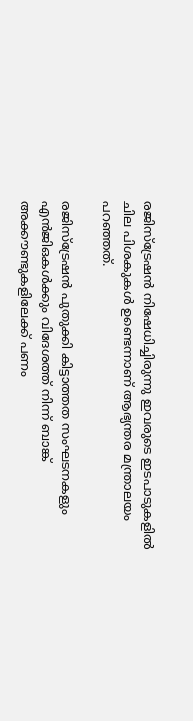രജിസ്‌ട്രേഷന്‍ നിഷേധിച്ചിരുന്നു ഇവരുടെ ഇടപാടുകളില്‍ ചില പിശകുകള്‍ ഉണ്ടെന്നാണ് ആഭ്യന്തര മന്ത്രാലയം പറഞ്ഞത്.

രജിസ്‌ട്രേഷന്‍ പുതുക്കി കിട്ടാത്തത സംഘടനകളും എന്‍ജിഒകള്‍ക്കും വിദേശത്ത് നിന്ന് ബാങ്ക് അക്കൗണ്ടുകളിലേക്ക് പണം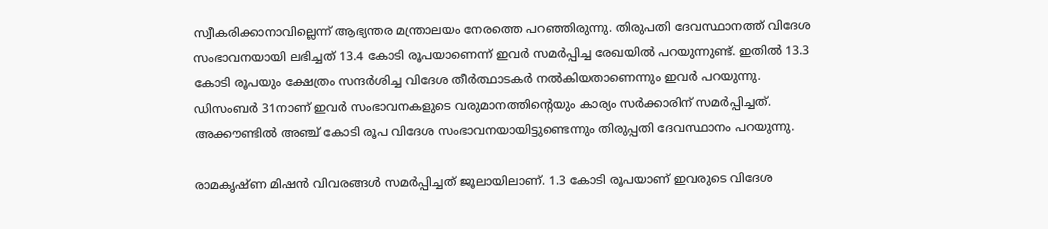സ്വീകരിക്കാനാവില്ലെന്ന് ആഭ്യന്തര മന്ത്രാലയം നേരത്തെ പറഞ്ഞിരുന്നു. തിരുപതി ദേവസ്ഥാനത്ത് വിദേശ സംഭാവനയായി ലഭിച്ചത് 13.4 കോടി രൂപയാണെന്ന് ഇവര്‍ സമര്‍പ്പിച്ച രേഖയില്‍ പറയുന്നുണ്ട്. ഇതില്‍ 13.3 കോടി രൂപയും ക്ഷേത്രം സന്ദര്‍ശിച്ച വിദേശ തീര്‍ത്ഥാടകര്‍ നല്‍കിയതാണെന്നും ഇവര്‍ പറയുന്നു. ഡിസംബര്‍ 31നാണ് ഇവര്‍ സംഭാവനകളുടെ വരുമാനത്തിന്റെയും കാര്യം സര്‍ക്കാരിന് സമര്‍പ്പിച്ചത്. അക്കൗണ്ടില്‍ അഞ്ച് കോടി രൂപ വിദേശ സംഭാവനയായിട്ടുണ്ടെന്നും തിരുപ്പതി ദേവസ്ഥാനം പറയുന്നു.

രാമകൃഷ്ണ മിഷന്‍ വിവരങ്ങള്‍ സമര്‍പ്പിച്ചത് ജൂലായിലാണ്. 1.3 കോടി രൂപയാണ് ഇവരുടെ വിദേശ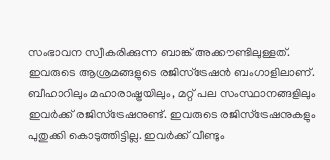സംഭാവന സ്വീകരിക്കുന്ന ബാങ്ക് അക്കൗണ്ടിലുള്ളത്. ഇവരുടെ ആശ്രമങ്ങളുടെ രജിസ്‌ട്രേഷന്‍ ബംഗാളിലാണ്. ബീഹാറിലും മഹാരാഷ്ട്രയിലും, മറ്റ് പല സംസ്ഥാനങ്ങളിലും ഇവര്‍ക്ക് രജിസ്‌ട്രേഷനുണ്ട്. ഇവരുടെ രജിസ്‌ട്രേഷനുകളും പുതുക്കി കൊടുത്തിട്ടില്ല. ഇവര്‍ക്ക് വീണ്ടും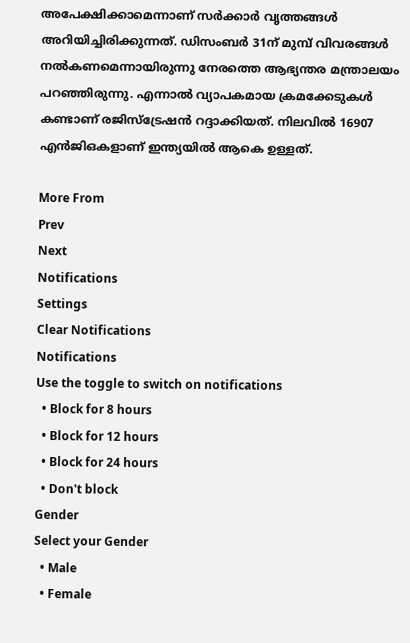അപേക്ഷിക്കാമെന്നാണ് സര്‍ക്കാര്‍ വൃത്തങ്ങള്‍ അറിയിച്ചിരിക്കുന്നത്. ഡിസംബര്‍ 31ന് മുമ്പ് വിവരങ്ങള്‍ നല്‍കണമെന്നായിരുന്നു നേരത്തെ ആഭ്യന്തര മന്ത്രാലയം പറഞ്ഞിരുന്നു. എന്നാല്‍ വ്യാപകമായ ക്രമക്കേടുകള്‍ കണ്ടാണ് രജിസ്‌ട്രേഷന്‍ റദ്ദാക്കിയത്. നിലവില്‍ 16907 എന്‍ജിഒകളാണ് ഇന്ത്യയില്‍ ആകെ ഉള്ളത്.

More From
Prev
Next
Notifications
Settings
Clear Notifications
Notifications
Use the toggle to switch on notifications
  • Block for 8 hours
  • Block for 12 hours
  • Block for 24 hours
  • Don't block
Gender
Select your Gender
  • Male
  • Female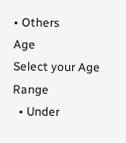• Others
Age
Select your Age Range
  • Under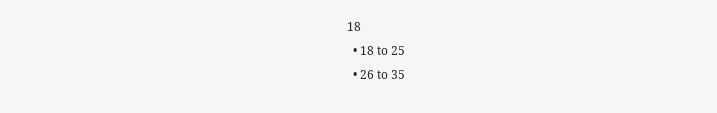18
  • 18 to 25
  • 26 to 35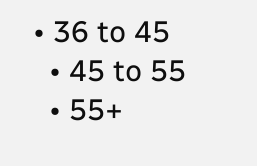• 36 to 45
  • 45 to 55
  • 55+